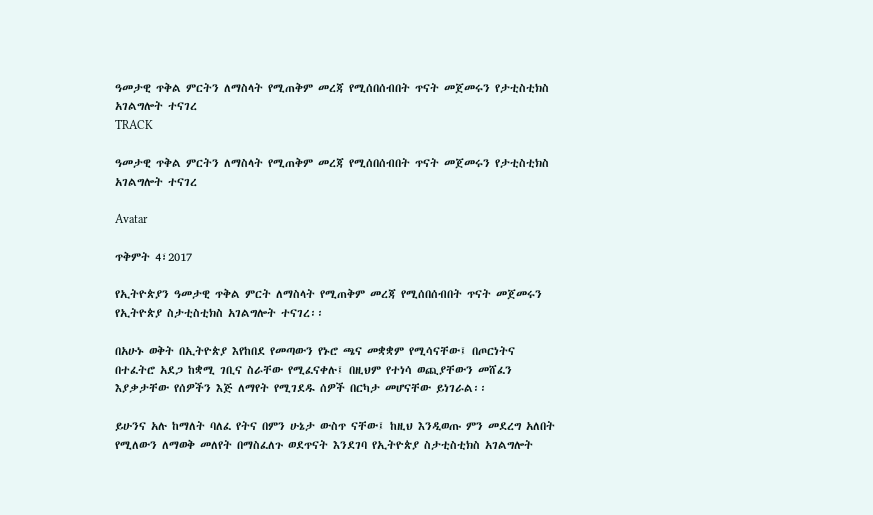ዓመታዊ ጥቅል ምርትን ለማስላት የሚጠቅም መረጃ የሚሰበሰብበት ጥናት መጀመሩን የታቲስቲክስ አገልግሎት ተናገረ
TRACK

ዓመታዊ ጥቅል ምርትን ለማስላት የሚጠቅም መረጃ የሚሰበሰብበት ጥናት መጀመሩን የታቲስቲክስ አገልግሎት ተናገረ

Avatar

ጥቅምት 4፣2017

የኢትዮጵያን ዓመታዊ ጥቅል ምርት ለማስላት የሚጠቅም መረጃ የሚሰበሰብበት ጥናት መጀመሩን የኢትዮጵያ ስታቲስቲክስ አገልግሎት ተናገረ፡፡

በአሁኑ ወቅት በኢትዮጵያ እየከበደ የመጣውን የኑሮ ጫና መቋቋም የሚሳናቸው፤ በጦርነትና በተፈትሮ አደጋ ከቋሚ ገቢና ስራቸው የሚፈናቀሉ፤ በዚህም የተነሳ ወጪያቸውን መሸፈን እያቃታቸው የሰዎችን እጅ ለማየት የሚገደዱ ሰዎች በርካታ መሆናቸው ይነገራል፡፡

ይሁንና አሉ ከማለት ባለፈ የትና በምን ሁኔታ ውስጥ ናቸው፤ ከዚህ እንዲወጡ ምን መደረግ አለበት የሚለውን ለማወቅ መለየት በማስፈለጉ ወደጥናት እንደገባ የኢትዮጵያ ስታቲስቲክስ አገልግሎት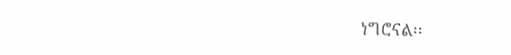ነግሮናል፡፡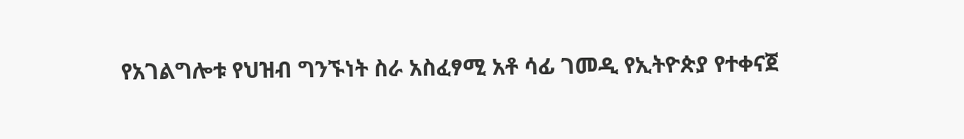የአገልግሎቱ የህዝብ ግንኙነት ስራ አስፈፃሚ አቶ ሳፊ ገመዲ የኢትዮጵያ የተቀናጀ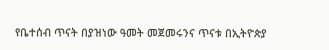የቤተሰብ ጥናት በያዝነው ዓመት መጀመሩንና ጥናቱ በኢትዮጵያ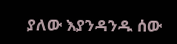ያለው እያንዳንዱ ሰው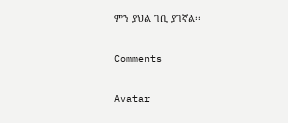ምን ያህል ገቢ ያገኛል፡፡

Comments

Avatar